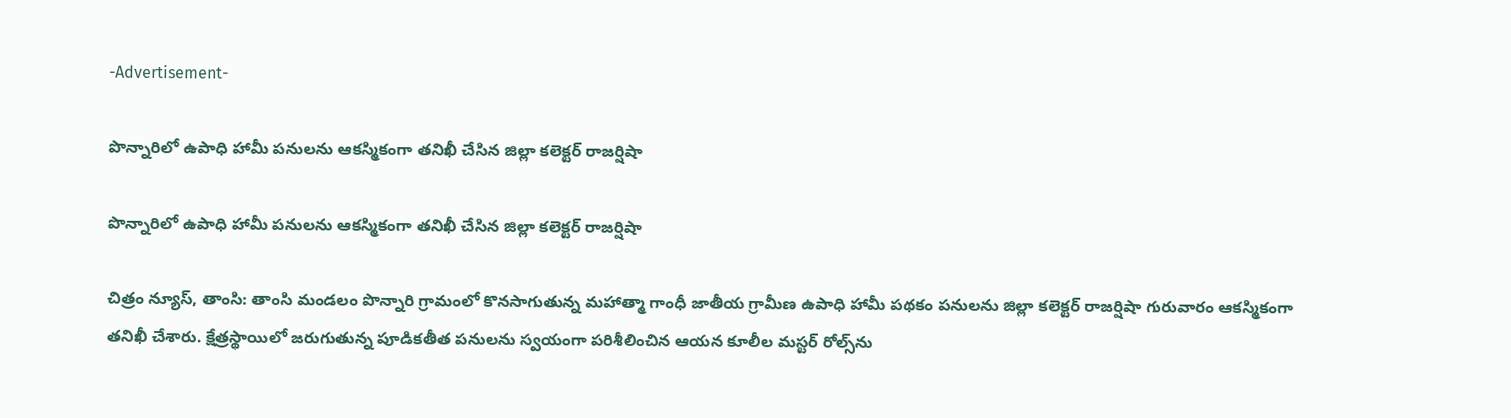-Advertisement-

పొన్నారిలో ఉపాధి హామీ పనులను ఆకస్మికంగా తనిఖీ చేసిన జిల్లా కలెక్టర్ రాజర్షిషా

పొన్నారిలో ఉపాధి హామీ పనులను ఆకస్మికంగా తనిఖీ చేసిన జిల్లా కలెక్టర్ రాజర్షిషా

చిత్రం న్యూస్, తాంసి: తాంసి మండలం పొన్నారి గ్రామంలో కొనసాగుతున్న మహాత్మా గాంధీ జాతీయ గ్రామీణ ఉపాధి హామీ పథకం పనులను జిల్లా కలెక్టర్ రాజర్షిషా గురువారం ఆకస్మికంగా తనిఖీ చేశారు. క్షేత్రస్థాయిలో జరుగుతున్న పూడికతీత పనులను స్వయంగా పరిశీలించిన ఆయన కూలీల మస్టర్ రోల్స్‌ను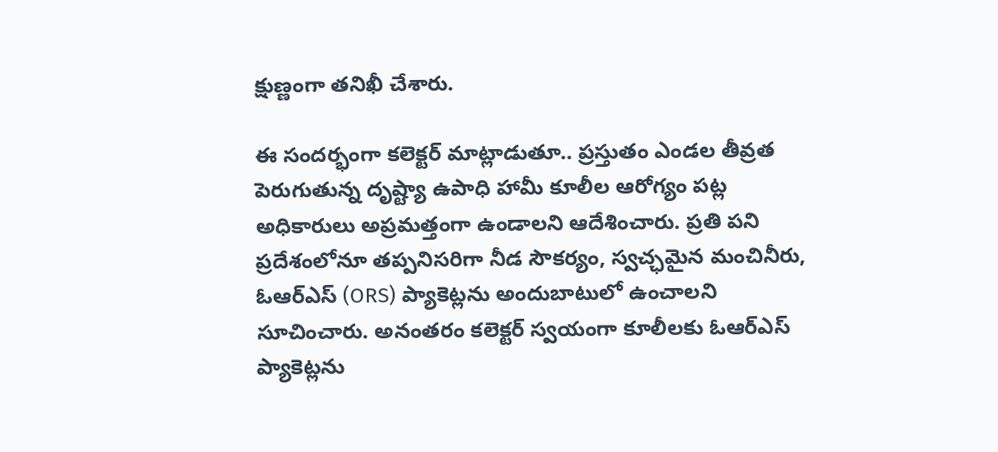క్షుణ్ణంగా తనిఖీ చేశారు.

ఈ సందర్భంగా కలెక్టర్ మాట్లాడుతూ.. ప్రస్తుతం ఎండల తీవ్రత పెరుగుతున్న దృష్ట్యా ఉపాధి హామీ కూలీల ఆరోగ్యం పట్ల అధికారులు అప్రమత్తంగా ఉండాలని ఆదేశించారు. ప్రతి పని ప్రదేశంలోనూ తప్పనిసరిగా నీడ సౌకర్యం, స్వచ్ఛమైన మంచినీరు, ఓఆర్ఎస్ (ORS) ప్యాకెట్లను అందుబాటులో ఉంచాలని సూచించారు. అనంతరం కలెక్టర్ స్వయంగా కూలీలకు ఓఆర్ఎస్ ప్యాకెట్లను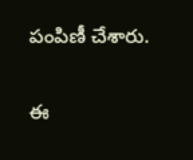పంపిణీ చేశారు.

ఈ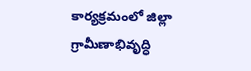కార్యక్రమంలో జిల్లా గ్రామీణాభివృద్ధి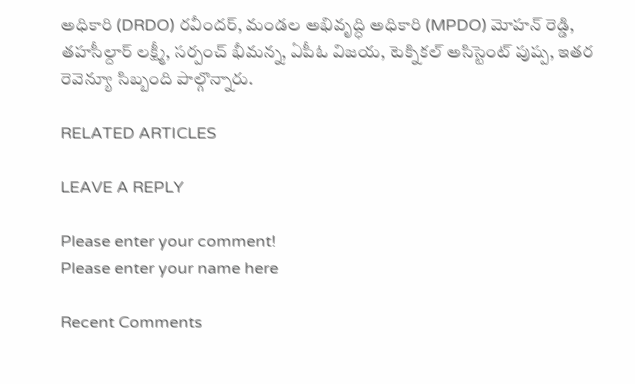అధికారి (DRDO) రవీందర్, మండల అభివృద్ధి అధికారి (MPDO) మోహన్ రెడ్డి, తహసీల్దార్ లక్ష్మీ, సర్పంచ్ భీమన్న, ఏపీఓ విజయ, టెక్నికల్ అసిస్టెంట్ పుష్ప, ఇతర రెవెన్యూ సిబ్బంది పాల్గొన్నారు.

RELATED ARTICLES

LEAVE A REPLY

Please enter your comment!
Please enter your name here

Recent Comments